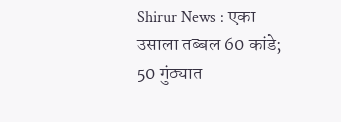Shirur News : एका उसाला तब्बल 60 कांडे; 50 गुंठ्यात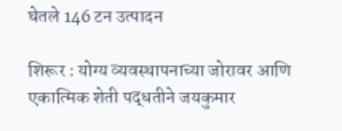घेतले 146 टन उत्पादन

शिरूर : योग्य व्यवस्थापनाच्या जोरावर आणि एकात्मिक शेती पद्धतीने जयकुमार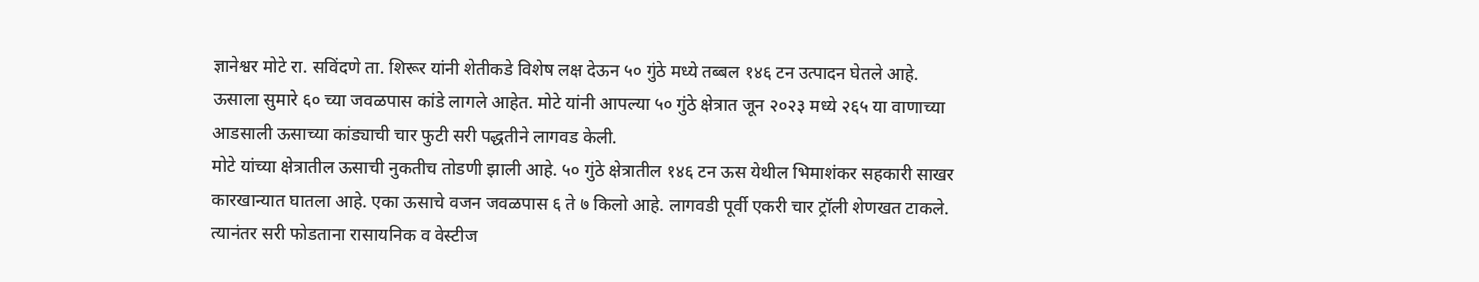ज्ञानेश्वर मोटे रा. सविंदणे ता. शिरूर यांनी शेतीकडे विशेष लक्ष देऊन ५० गुंठे मध्ये तब्बल १४६ टन उत्पादन घेतले आहे. ऊसाला सुमारे ६० च्या जवळपास कांडे लागले आहेत. मोटे यांनी आपल्या ५० गुंठे क्षेत्रात जून २०२३ मध्ये २६५ या वाणाच्या आडसाली ऊसाच्या कांड्याची चार फुटी सरी पद्धतीने लागवड केली.
मोटे यांच्या क्षेत्रातील ऊसाची नुकतीच तोडणी झाली आहे. ५० गुंठे क्षेत्रातील १४६ टन ऊस येथील भिमाशंकर सहकारी साखर कारखान्यात घातला आहे. एका ऊसाचे वजन जवळपास ६ ते ७ किलो आहे. लागवडी पूर्वी एकरी चार ट्रॉली शेणखत टाकले. त्यानंतर सरी फोडताना रासायनिक व वेस्टीज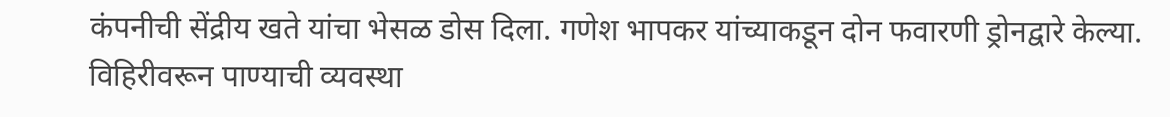कंपनीची सेंद्रीय खते यांचा भेसळ डोस दिला. गणेश भापकर यांच्याकडून दोन फवारणी ड्रोनद्वारे केल्या.
विहिरीवरून पाण्याची व्यवस्था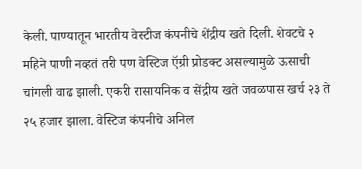केली. पाण्यातून भारतीय वेस्टीज कंपनीचे शेंद्रीय खते दिली. शेवटचे २ महिने पाणी नव्हतं तरी पण वेस्टिज ऍग्री प्रोडक्ट असल्यामुळे ऊसाची चांगली वाढ झाली. एकरी रासायनिक व सेंद्रीय खते जवळपास खर्च २३ ते २५ हजार झाला. वेस्टिज कंपनीचे अनिल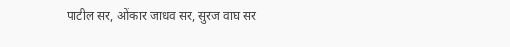पाटील सर, ओंकार जाधव सर, सुरज वाघ सर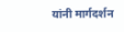यांनी मार्गदर्शन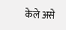केले असे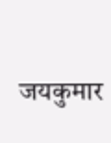जयकुमार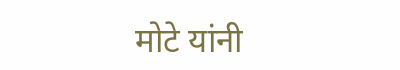मोटे यांनी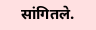सांगितले.